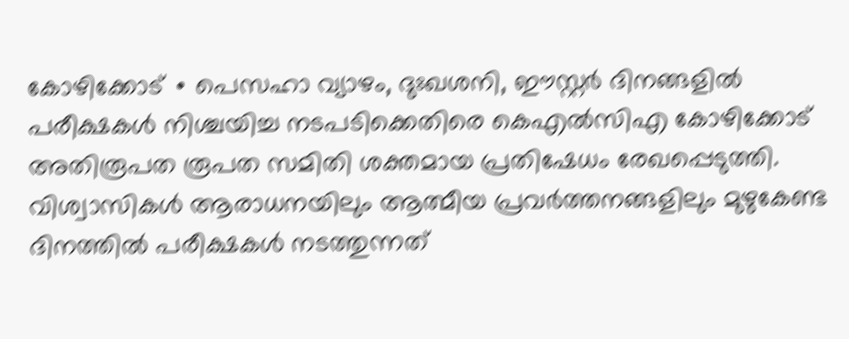കോഴിക്കോട് ∙ പെസഹാ വ്യാഴം, ദുഃഖശനി, ഈസ്റ്റർ ദിനങ്ങളിൽ പരീക്ഷകൾ നിശ്ചയിച്ച നടപടിക്കെതിരെ കെഎൽസിഎ കോഴിക്കോട് അതിരൂപത രൂപത സമിതി ശക്തമായ പ്രതിഷേധം രേഖപ്പെടുത്തി. വിശ്വാസികൾ ആരാധനയിലും ആത്മീയ പ്രവർത്തനങ്ങളിലും മുഴുകേണ്ട ദിനത്തിൽ പരീക്ഷകൾ നടത്തുന്നത്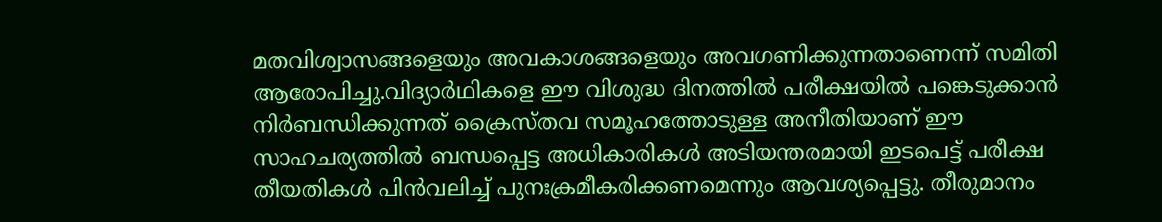മതവിശ്വാസങ്ങളെയും അവകാശങ്ങളെയും അവഗണിക്കുന്നതാണെന്ന് സമിതി ആരോപിച്ചു.വിദ്യാർഥികളെ ഈ വിശുദ്ധ ദിനത്തിൽ പരീക്ഷയിൽ പങ്കെടുക്കാൻ നിർബന്ധിക്കുന്നത് ക്രൈസ്തവ സമൂഹത്തോടുള്ള അനീതിയാണ് ഈ സാഹചര്യത്തിൽ ബന്ധപ്പെട്ട അധികാരികൾ അടിയന്തരമായി ഇടപെട്ട് പരീക്ഷ തീയതികൾ പിൻവലിച്ച് പുനഃക്രമീകരിക്കണമെന്നും ആവശ്യപ്പെട്ടു. തീരുമാനം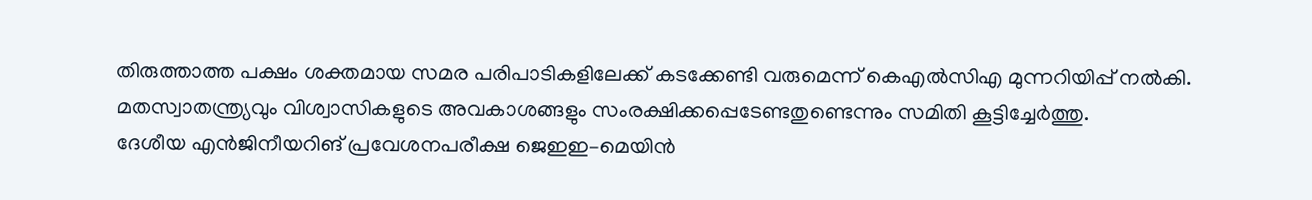തിരുത്താത്ത പക്ഷം ശക്തമായ സമര പരിപാടികളിലേക്ക് കടക്കേണ്ടി വരുമെന്ന് കെഎൽസിഎ മുന്നറിയിപ്പ് നൽകി. മതസ്വാതന്ത്ര്യവും വിശ്വാസികളുടെ അവകാശങ്ങളും സംരക്ഷിക്കപ്പെടേണ്ടതുണ്ടെന്നും സമിതി കൂട്ടിച്ചേർത്തു.
ദേശീയ എൻജിനീയറിങ് പ്രവേശനപരീക്ഷ ജെഇഇ–മെയിൻ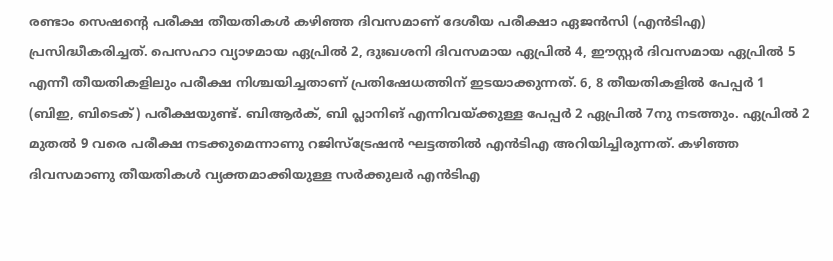രണ്ടാം സെഷന്റെ പരീക്ഷ തീയതികൾ കഴിഞ്ഞ ദിവസമാണ് ദേശീയ പരീക്ഷാ ഏജൻസി (എൻടിഎ) പ്രസിദ്ധീകരിച്ചത്. പെസഹാ വ്യാഴമായ ഏപ്രിൽ 2, ദുഃഖശനി ദിവസമായ ഏപ്രിൽ 4, ഈസ്റ്റർ ദിവസമായ ഏപ്രിൽ 5 എന്നീ തീയതികളിലും പരീക്ഷ നിശ്ചയിച്ചതാണ് പ്രതിഷേധത്തിന് ഇടയാക്കുന്നത്. 6, 8 തീയതികളിൽ പേപ്പർ 1 (ബിഇ, ബിടെക്) പരീക്ഷയുണ്ട്. ബിആർക്, ബി പ്ലാനിങ് എന്നിവയ്ക്കുള്ള പേപ്പർ 2 ഏപ്രിൽ 7നു നടത്തും. ഏപ്രിൽ 2 മുതൽ 9 വരെ പരീക്ഷ നടക്കുമെന്നാണു റജിസ്ട്രേഷൻ ഘട്ടത്തിൽ എൻടിഎ അറിയിച്ചിരുന്നത്. കഴിഞ്ഞ ദിവസമാണു തീയതികൾ വ്യക്തമാക്കിയുള്ള സർക്കുലർ എൻടിഎ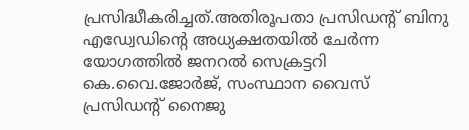പ്രസിദ്ധീകരിച്ചത്.അതിരൂപതാ പ്രസിഡന്റ് ബിനു എഡ്വേഡിന്റെ അധ്യക്ഷതയിൽ ചേർന്ന യോഗത്തിൽ ജനറൽ സെക്രട്ടറി കെ.വൈ.ജോർജ്, സംസ്ഥാന വൈസ് പ്രസിഡന്റ് നൈജു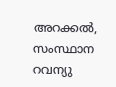അറക്കൽ, സംസ്ഥാന റവന്യു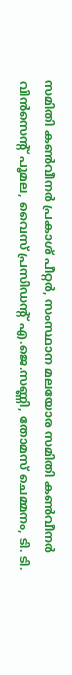സമിതി കൺവീനർ പ്രകാശ് പീറ്റർ, സംസ്ഥാന മലയോര സമിതി കൺവീനർ വിൻസെന്റ് പൂമല, വൈസ് പ്രസിഡന്റ് എ.ജെ.സണ്ണി, തോമസ് ചെമ്മനം, ടി. ടി.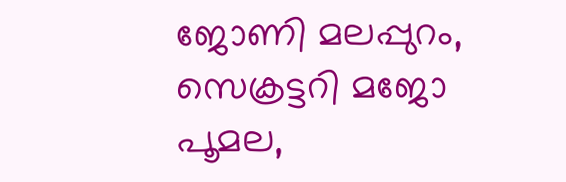ജോണി മലപ്പുറം, സെക്രട്ടറി മജോ പൂമല,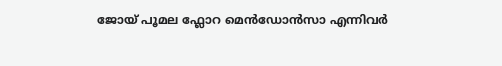ജോയ് പൂമല ഫ്ലോറ മെൻഡോൻസാ എന്നിവർ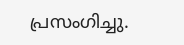പ്രസംഗിച്ചു.